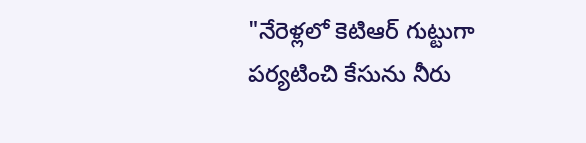"నేరెళ్లలో కెటిఆర్ గుట్టుగా పర్యటించి కేసును నీరు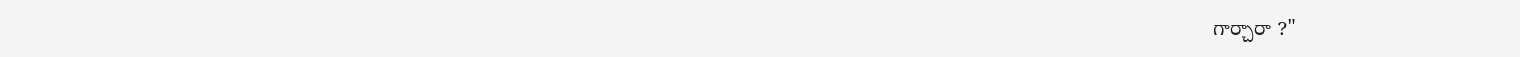గార్చారా ?"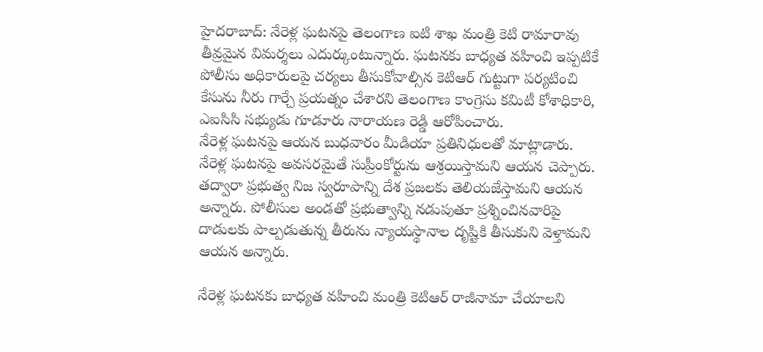హైదరాబాద్: నేరెళ్ల ఘటనపై తెలంగాణ ఐటి శాఖ మంత్రి కెటి రామారావు తీవ్రమైన విమర్శలు ఎదుర్కుంటున్నారు. ఘటనకు బాధ్యత వహించి ఇప్పటికే పోలీసు అధికారులపై చర్యలు తీసుకోవాల్సిన కెటిఆర్ గుట్టుగా పర్యటించి కేసును నీరు గార్చే ప్రయత్నం చేశారని తెలంగాణ కాంగ్రెసు కమిటీ కోశాధికారి, ఎఐసిసి సభ్యుడు గూడూరు నారాయణ రెడ్డి ఆరోపించారు.
నేరెళ్ల ఘటనపై ఆయన బుధవారం మీడియా ప్రతినిధులతో మాట్లాడారు. నేరెళ్ల ఘటనపై అవసరమైతే సుప్రీంకోర్టును ఆశ్రయిస్తామని ఆయన చెప్పారు. తద్వారా ప్రభుత్వ నిజ స్వరూపాన్ని దేశ ప్రజలకు తెలియజేస్తామని ఆయన అన్నారు. పోలీసుల అండతో ప్రభుత్వాన్ని నడుపుతూ ప్రశ్నించినవారిపై దాడులకు పాల్పడుతున్న తీరును న్యాయస్థానాల దృష్టికి తీసుకుని వెళ్తామని ఆయన అన్నారు.

నేరెళ్ల ఘటనకు బాధ్యత వహించి మంత్రి కెటిఆర్ రాజీనామా చేయాలని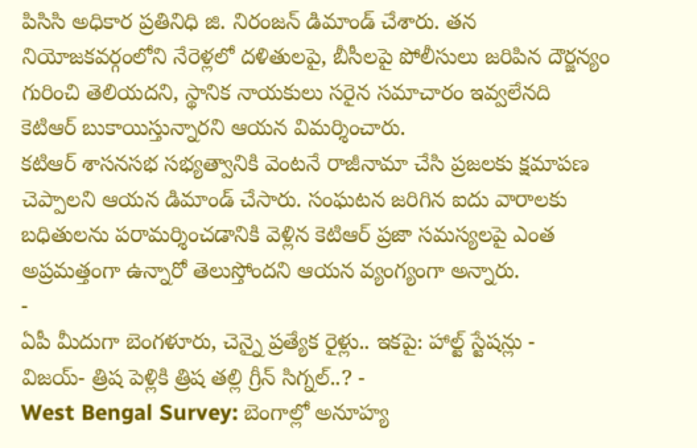పిసిసి అధికార ప్రతినిధి జి. నిరంజన్ డిమాండ్ చేశారు. తన నియోజకవర్గంలోని నేరెళ్లలో దళితులపై, బీసీలపై పోలీసులు జరిపిన దౌర్జన్యం గురించి తెలియదని, స్థానిక నాయకులు సరైన సమాచారం ఇవ్వలేనది కెటిఆర్ బుకాయిస్తున్నారని ఆయన విమర్శించారు.
కటిఆర్ శాసనసభ సభ్యత్వానికి వెంటనే రాజీనామా చేసి ప్రజలకు క్షమాపణ చెప్పాలని ఆయన డిమాండ్ చేసారు. సంఘటన జరిగిన ఐదు వారాలకు బధితులను పరామర్శించడానికి వెళ్లిన కెటిఆర్ ప్రజా సమస్యలపై ఎంత అప్రమత్తంగా ఉన్నారో తెలుస్తోందని ఆయన వ్యంగ్యంగా అన్నారు.
-
ఏపీ మీదుగా బెంగళూరు, చెన్నై ప్రత్యేక రైళ్లు.. ఇకపై: హాల్ట్ స్టేషన్లు -
విజయ్- త్రిష పెళ్లికి త్రిష తల్లి గ్రీన్ సిగ్నల్..? -
West Bengal Survey: బెంగాల్లో అనూహ్య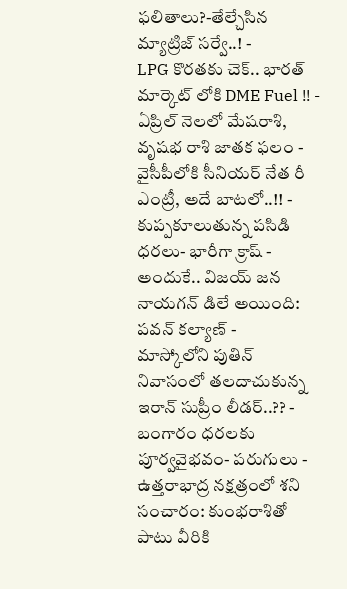ఫలితాలు?-తేల్చేసిన మ్యాట్రిజ్ సర్వే..! -
LPG కొరతకు చెక్.. భారత్ మార్కెట్ లోకి DME Fuel !! -
ఏప్రిల్ నెలలో మేషరాశి, వృషభ రాశి జాతక ఫలం -
వైసీపీలోకి సీనియర్ నేత రీ ఎంట్రీ, అదే బాటలో..!! -
కుప్పకూలుతున్న పసిడి ధరలు- భారీగా క్రాష్ -
అందుకే.. విజయ్ జన నాయగన్ డిలే అయింది: పవన్ కల్యాణ్ -
మాస్కోలోని పుతిన్ నివాసంలో తలదాచుకున్న ఇరాన్ సుప్రీం లీడర్..?? -
బంగారం ధరలకు పూర్వవైభవం- పరుగులు -
ఉత్తరాభాద్ర నక్షత్రంలో శని సంచారం: కుంభరాశితో పాటు వీరికి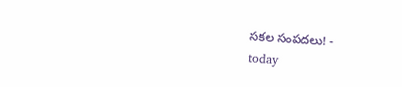సకల సంపదలు! -
today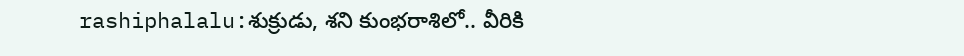rashiphalalu:శుక్రుడు, శని కుంభరాశిలో.. వీరికి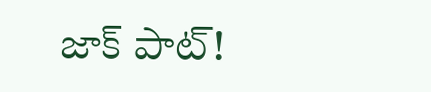జాక్ పాట్!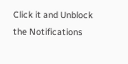Click it and Unblock the Notifications